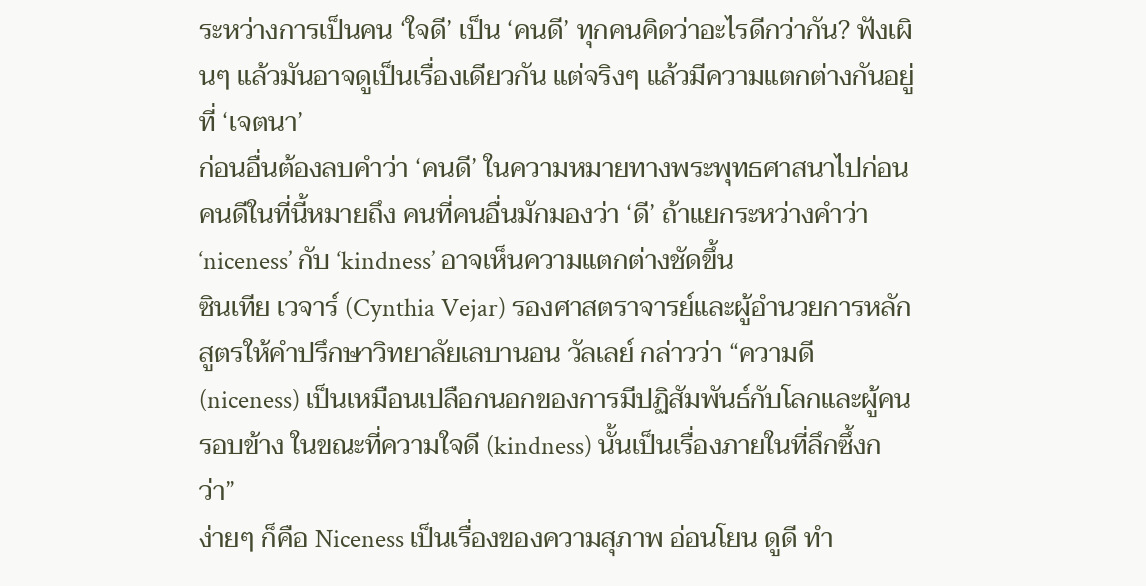ระหว่างการเป็นคน ‘ใจดี’ เป็น ‘คนดี’ ทุกคนคิดว่าอะไรดีกว่ากัน? ฟังเผินๆ แล้วมันอาจดูเป็นเรื่องเดียวกัน แต่จริงๆ แล้วมีความแตกต่างกันอยู่ที่ ‘เจตนา’
ก่อนอื่นต้องลบคำว่า ‘คนดี’ ในความหมายทางพระพุทธศาสนาไปก่อน คนดีในที่นี้หมายถึง คนที่คนอื่นมักมองว่า ‘ดี’ ถ้าแยกระหว่างคำว่า ‘niceness’ กับ ‘kindness’ อาจเห็นความแตกต่างชัดขึ้น
ซินเทีย เวจาร์ (Cynthia Vejar) รองศาสตราจารย์และผู้อำนวยการหลักสูตรให้คำปรึกษาวิทยาลัยเลบานอน วัลเลย์ กล่าวว่า “ความดี (niceness) เป็นเหมือนเปลือกนอกของการมีปฏิสัมพันธ์กับโลกและผู้คนรอบข้าง ในขณะที่ความใจดี (kindness) นั้นเป็นเรื่องภายในที่ลึกซึ้งกว่า”
ง่ายๆ ก็คือ Niceness เป็นเรื่องของความสุภาพ อ่อนโยน ดูดี ทำ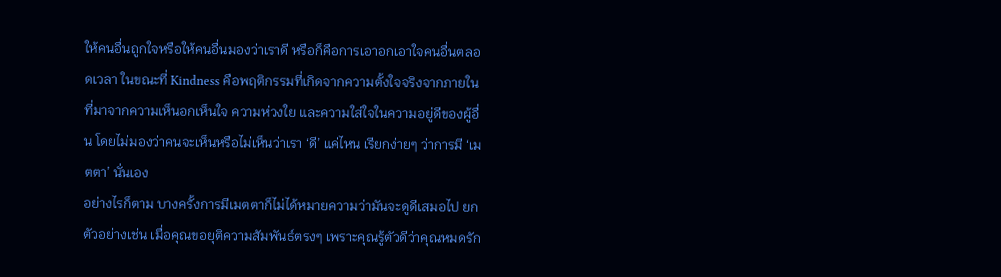ให้คนอื่นถูกใจหรือให้คนอื่นมองว่าเราดี หรือก็คือการเอาอกเอาใจคนอื่นตลอดเวลา ในขณะที่ Kindness คือพฤติกรรมที่เกิดจากความตั้งใจจริงจากภายในที่มาจากความเห็นอกเห็นใจ ความห่วงใย และความใส่ใจในความอยู่ดีของผู้อื่น โดยไม่มองว่าคนจะเห็นหรือไม่เห็นว่าเรา ‘ดี’ แค่ไหน เรียกง่ายๆ ว่าการมี ‘เมตตา’ นั่นเอง
อย่างไรก็ตาม บางครั้งการมีเมตตาก็ไม่ได้หมายความว่ามันจะดูดีเสมอไป ยกตัวอย่างเช่น เมื่อคุณขอยุติความสัมพันธ์ตรงๆ เพราะคุณรู้ตัวดีว่าคุณหมดรัก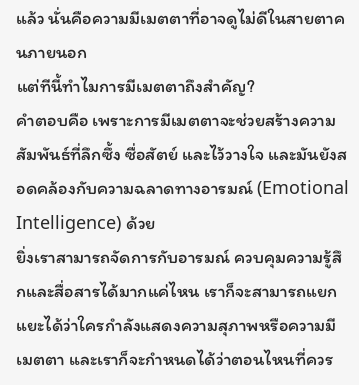แล้ว นั่นคือความมีเมตตาที่อาจดูไม่ดีในสายตาคนภายนอก
แต่ทีนี้ทำไมการมีเมตตาถึงสำคัญ?
คำตอบคือ เพราะการมีเมตตาจะช่วยสร้างความสัมพันธ์ที่ลึกซึ้ง ซื่อสัตย์ และไว้วางใจ และมันยังสอดคล้องกับความฉลาดทางอารมณ์ (Emotional Intelligence) ด้วย
ยิ่งเราสามารถจัดการกับอารมณ์ ควบคุมความรู้สึกและสื่อสารได้มากแค่ไหน เราก็จะสามารถแยกแยะได้ว่าใครกำลังแสดงความสุภาพหรือความมีเมตตา และเราก็จะกำหนดได้ว่าตอนไหนที่ควร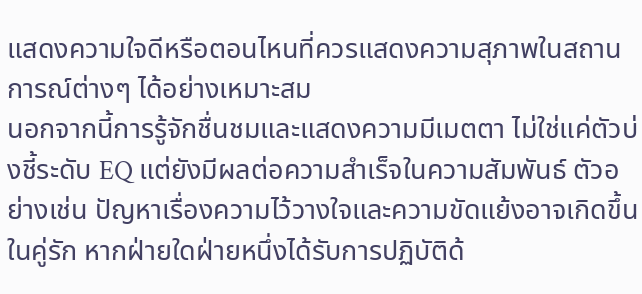แสดงความใจดีหรือตอนไหนที่ควรแสดงความสุภาพในสถานการณ์ต่างๆ ได้อย่างเหมาะสม
นอกจากนี้การรู้จักชื่นชมและแสดงความมีเมตตา ไม่ใช่แค่ตัวบ่งชี้ระดับ EQ แต่ยังมีผลต่อความสำเร็จในความสัมพันธ์ ตัวอย่างเช่น ปัญหาเรื่องความไว้วางใจและความขัดแย้งอาจเกิดขึ้นในคู่รัก หากฝ่ายใดฝ่ายหนึ่งได้รับการปฏิบัติด้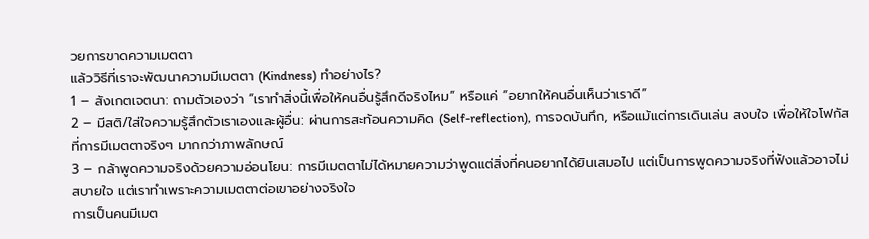วยการขาดความเมตตา
แล้ววิธีที่เราจะพัฒนาความมีเมตตา (Kindness) ทำอย่างไร?
1 – สังเกตเจตนา: ถามตัวเองว่า “เราทำสิ่งนี้เพื่อให้คนอื่นรู้สึกดีจริงไหม” หรือแค่ “อยากให้คนอื่นเห็นว่าเราดี”
2 – มีสติ/ใส่ใจความรู้สึกตัวเราเองและผู้อื่น: ผ่านการสะท้อนความคิด (Self-reflection), การจดบันทึก, หรือแม้แต่การเดินเล่น สงบใจ เพื่อให้ใจโฟกัสที่การมีเมตตาจริงๆ มากกว่าภาพลักษณ์
3 – กล้าพูดความจริงด้วยความอ่อนโยน: การมีเมตตาไม่ได้หมายความว่าพูดแต่สิ่งที่คนอยากได้ยินเสมอไป แต่เป็นการพูดความจริงที่ฟังแล้วอาจไม่สบายใจ แต่เราทำเพราะความเมตตาต่อเขาอย่างจริงใจ
การเป็นคนมีเมต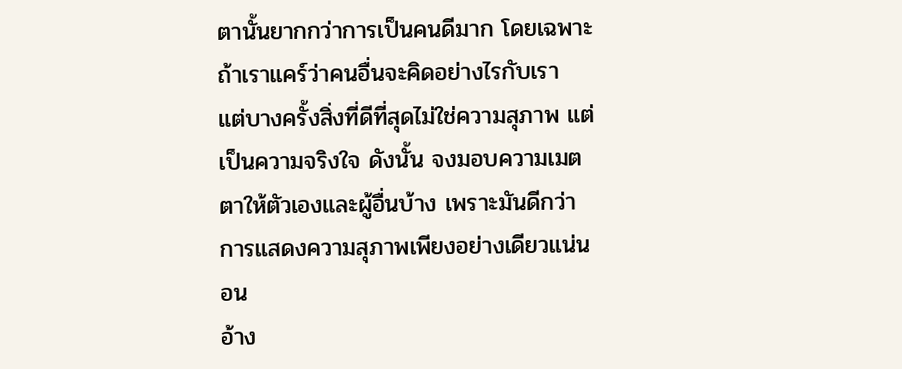ตานั้นยากกว่าการเป็นคนดีมาก โดยเฉพาะถ้าเราแคร์ว่าคนอื่นจะคิดอย่างไรกับเรา แต่บางครั้งสิ่งที่ดีที่สุดไม่ใช่ความสุภาพ แต่เป็นความจริงใจ ดังนั้น จงมอบความเมตตาให้ตัวเองและผู้อื่นบ้าง เพราะมันดีกว่าการแสดงความสุภาพเพียงอย่างเดียวแน่นอน
อ้าง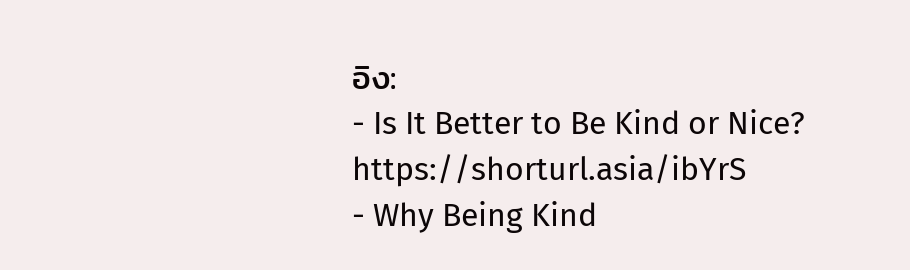อิง:
- Is It Better to Be Kind or Nice? https://shorturl.asia/ibYrS
- Why Being Kind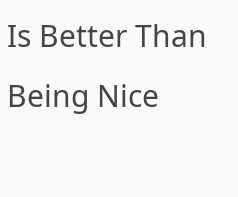Is Better Than Being Nice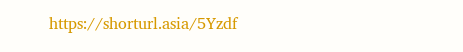https://shorturl.asia/5Yzdf